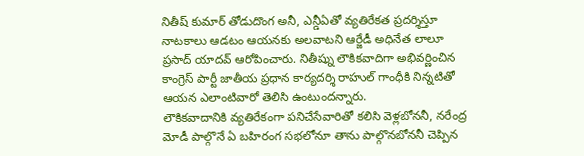నితీష్ కుమార్ తోడుదొంగ అనీ, ఎన్డీఏతో వ్యతిరేకత ప్రదర్శిస్తూ నాటకాలు ఆడటం ఆయనకు అలవాటని ఆర్జేడీ అధినేత లాలూ ప్రసాద్ యాదవ్ ఆరోపించారు. నితీష్ను లౌకికవాదిగా అభివర్ణించిన కాంగ్రెస్ పార్టీ జాతీయ ప్రధాన కార్యదర్శి రాహుల్ గాంధీకి నిన్నటితో ఆయన ఎలాంటివారో తెలిసి ఉంటుందన్నారు.
లౌకికవాదానికి వ్యతిరేకంగా పనిచేసేవారితో కలిసి వెళ్లబోననీ, నరేంద్ర మోడీ పాల్గొనే ఏ బహిరంగ సభలోనూ తాను పాల్గొనబోననీ చెప్పిన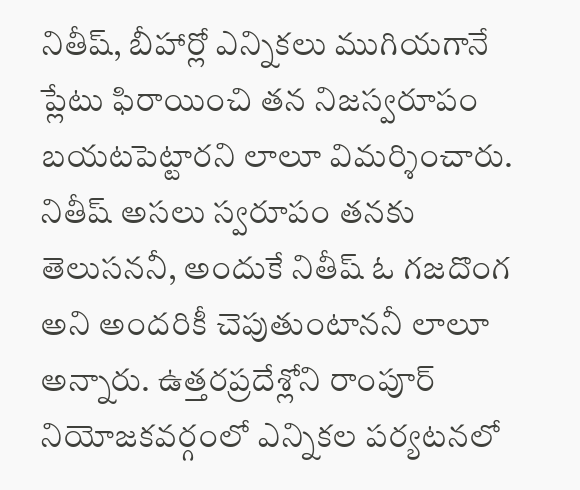నితీష్, బీహార్లో ఎన్నికలు ముగియగానే ప్లేటు ఫిరాయించి తన నిజస్వరూపం బయటపెట్టారని లాలూ విమర్శించారు.
నితీష్ అసలు స్వరూపం తనకు తెలుసననీ, అందుకే నితీష్ ఓ గజదొంగ అని అందరికీ చెపుతుంటాననీ లాలూ అన్నారు. ఉత్తరప్రదేశ్లోని రాంపూర్ నియోజకవర్గంలో ఎన్నికల పర్యటనలో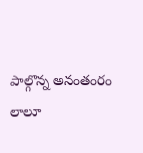పాల్గొన్న అనంతంరం లాలూ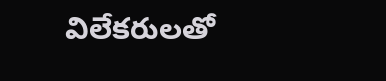విలేకరులతో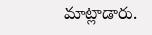మాట్లాడారు.